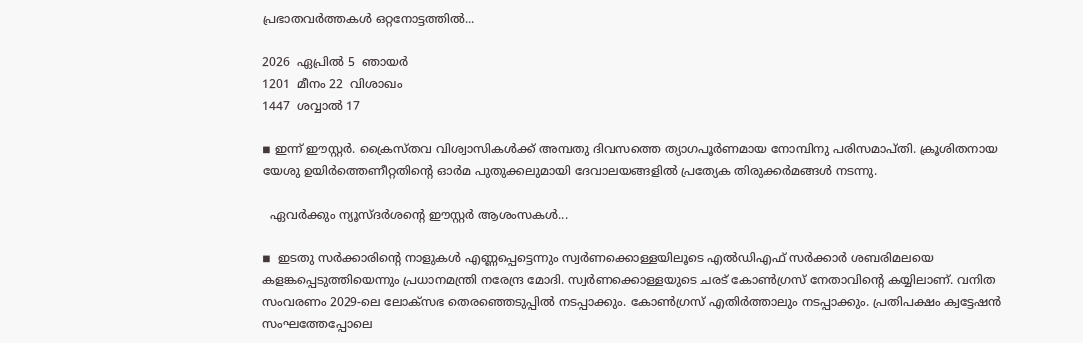പ്രഭാതവർത്തകൾ ഒറ്റനോട്ടത്തിൽ...

2026  ഏപ്രില്‍ 5  ഞായര്‍
1201  മീനം 22  വിശാഖം
1447  ശവ്വാൽ 17

◾ ഇന്ന് ഈസ്റ്റര്‍. ക്രൈസ്തവ വിശ്വാസികള്‍ക്ക് അമ്പതു ദിവസത്തെ ത്യാഗപൂര്‍ണമായ നോമ്പിനു പരിസമാപ്തി. ക്രൂശിതനായ യേശു ഉയിര്‍ത്തെണീറ്റതിന്റെ ഓര്‍മ പുതുക്കലുമായി ദേവാലയങ്ങളില്‍ പ്രത്യേക തിരുക്കര്‍മങ്ങള്‍ നടന്നു.

  ഏവർക്കും ന്യൂസ്ദർശൻ്റെ ഈസ്റ്റർ ആശംസകൾ...

◾  ഇടതു സര്‍ക്കാരിന്റെ നാളുകള്‍ എണ്ണപ്പെട്ടെന്നും സ്വര്‍ണക്കൊള്ളയിലൂടെ എല്‍ഡിഎഫ് സര്‍ക്കാര്‍ ശബരിമലയെ കളങ്കപ്പെടുത്തിയെന്നും പ്രധാനമന്ത്രി നരേന്ദ്ര മോദി. സ്വര്‍ണക്കൊള്ളയുടെ ചരട് കോണ്‍ഗ്രസ് നേതാവിന്റെ കയ്യിലാണ്. വനിത സംവരണം 2029-ലെ ലോക്‌സഭ തെരഞ്ഞെടുപ്പില്‍ നടപ്പാക്കും. കോണ്‍ഗ്രസ് എതിര്‍ത്താലും നടപ്പാക്കും. പ്രതിപക്ഷം ക്വട്ടേഷന്‍ സംഘത്തേപ്പോലെ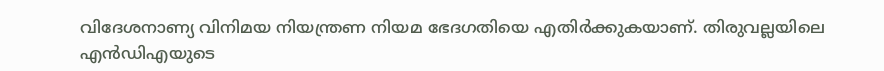വിദേശനാണ്യ വിനിമയ നിയന്ത്രണ നിയമ ഭേദഗതിയെ എതിര്‍ക്കുകയാണ്. തിരുവല്ലയിലെ എന്‍ഡിഎയുടെ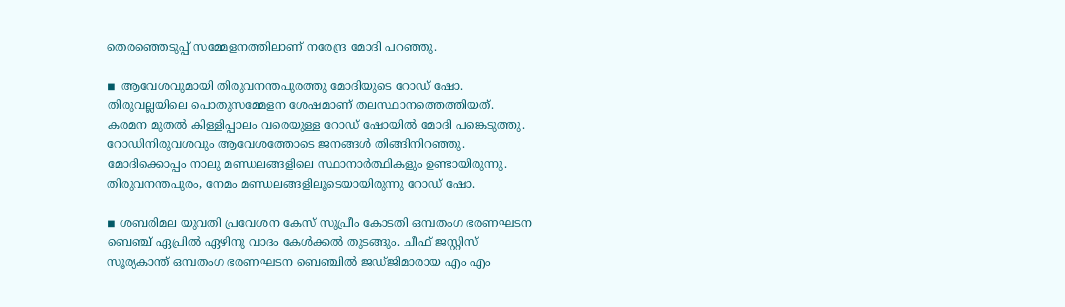തെരഞ്ഞെടുപ്പ് സമ്മേളനത്തിലാണ് നരേന്ദ്ര മോദി പറഞ്ഞു.

◾ ആവേശവുമായി തിരുവനന്തപുരത്തു മോദിയുടെ റോഡ് ഷോ. തിരുവല്ലയിലെ പൊതുസമ്മേളന ശേഷമാണ് തലസ്ഥാനത്തെത്തിയത്. കരമന മുതല്‍ കിള്ളിപ്പാലം വരെയുള്ള റോഡ് ഷോയില്‍ മോദി പങ്കെടുത്തു. റോഡിനിരുവശവും ആവേശത്തോടെ ജനങ്ങള്‍ തിങ്ങിനിറഞ്ഞു. മോദിക്കൊപ്പം നാലു മണ്ഡലങ്ങളിലെ സ്ഥാനാര്‍ത്ഥികളും ഉണ്ടായിരുന്നു. തിരുവനന്തപുരം, നേമം മണ്ഡലങ്ങളിലൂടെയായിരുന്നു റോഡ് ഷോ.

◾ ശബരിമല യുവതി പ്രവേശന കേസ് സുപ്രീം കോടതി ഒമ്പതംഗ ഭരണഘടന ബെഞ്ച് ഏപ്രില്‍ ഏഴിനു വാദം കേള്‍ക്കല്‍ തുടങ്ങും. ചീഫ് ജസ്റ്റിസ് സൂര്യകാന്ത് ഒമ്പതംഗ ഭരണഘടന ബെഞ്ചില്‍ ജഡ്ജിമാരായ എം എം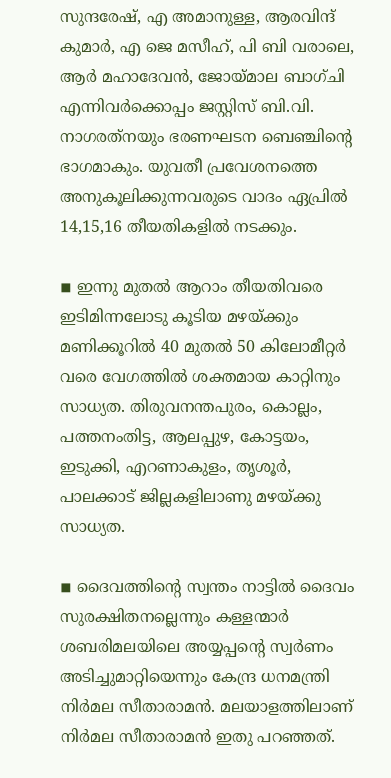സുന്ദരേഷ്, എ അമാനുള്ള, ആരവിന്ദ് കുമാര്‍, എ ജെ മസീഹ്, പി ബി വരാലെ, ആര്‍ മഹാദേവന്‍, ജോയ്മാല ബാഗ്ചി എന്നിവര്‍ക്കൊപ്പം ജസ്റ്റിസ് ബി.വി. നാഗരത്‌നയും ഭരണഘടന ബെഞ്ചിന്റെ ഭാഗമാകും. യുവതീ പ്രവേശനത്തെ അനുകൂലിക്കുന്നവരുടെ വാദം ഏപ്രില്‍ 14,15,16 തീയതികളില്‍ നടക്കും.

◾ ഇന്നു മുതല്‍ ആറാം തീയതിവരെ ഇടിമിന്നലോടു കൂടിയ മഴയ്ക്കും മണിക്കൂറില്‍ 40 മുതല്‍ 50 കിലോമീറ്റര്‍ വരെ വേഗത്തില്‍ ശക്തമായ കാറ്റിനും സാധ്യത. തിരുവനന്തപുരം, കൊല്ലം, പത്തനംതിട്ട, ആലപ്പുഴ, കോട്ടയം, ഇടുക്കി, എറണാകുളം, തൃശൂര്‍, പാലക്കാട് ജില്ലകളിലാണു മഴയ്ക്കു സാധ്യത.

◾ ദൈവത്തിന്റെ സ്വന്തം നാട്ടില്‍ ദൈവം സുരക്ഷിതനല്ലെന്നും കള്ളന്മാര്‍ ശബരിമലയിലെ അയ്യപ്പന്റെ സ്വര്‍ണം അടിച്ചുമാറ്റിയെന്നും കേന്ദ്ര ധനമന്ത്രി നിര്‍മല സീതാരാമന്‍. മലയാളത്തിലാണ് നിര്‍മല സീതാരാമന്‍ ഇതു പറഞ്ഞത്.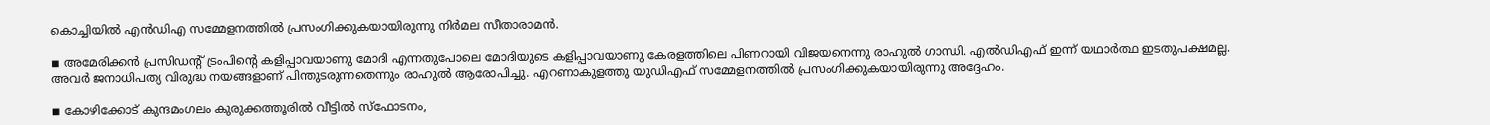കൊച്ചിയില്‍ എന്‍ഡിഎ സമ്മേളനത്തില്‍ പ്രസംഗിക്കുകയായിരുന്നു നിര്‍മല സീതാരാമന്‍.

◾ അമേരിക്കന്‍ പ്രസിഡന്റ് ട്രംപിന്റെ കളിപ്പാവയാണു മോദി എന്നതുപോലെ മോദിയുടെ കളിപ്പാവയാണു കേരളത്തിലെ പിണറായി വിജയനെന്നു രാഹുല്‍ ഗാന്ധി. എല്‍ഡിഎഫ് ഇന്ന് യഥാര്‍ത്ഥ ഇടതുപക്ഷമല്ല. അവര്‍ ജനാധിപത്യ വിരുദ്ധ നയങ്ങളാണ് പിന്തുടരുന്നതെന്നും രാഹുല്‍ ആരോപിച്ചു. എറണാകുളത്തു യുഡിഎഫ് സമ്മേളനത്തില്‍ പ്രസംഗിക്കുകയായിരുന്നു അദ്ദേഹം.

◾ കോഴിക്കോട് കുന്ദമംഗലം കുരുക്കത്തൂരില്‍ വീട്ടില്‍ സ്‌ഫോടനം,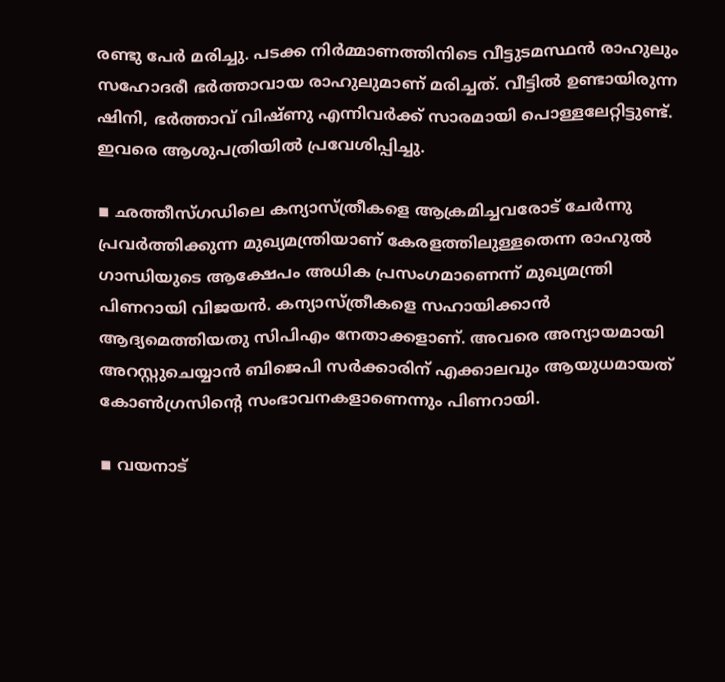രണ്ടു പേര്‍ മരിച്ചു. പടക്ക നിര്‍മ്മാണത്തിനിടെ വീട്ടുടമസ്ഥന്‍ രാഹുലും സഹോദരീ ഭര്‍ത്താവായ രാഹുലുമാണ് മരിച്ചത്. വീട്ടില്‍ ഉണ്ടായിരുന്ന ഷിനി, ഭര്‍ത്താവ് വിഷ്ണു എന്നിവര്‍ക്ക് സാരമായി പൊള്ളലേറ്റിട്ടുണ്ട്. ഇവരെ ആശുപത്രിയില്‍ പ്രവേശിപ്പിച്ചു.

◾ ഛത്തീസ്ഗഡിലെ കന്യാസ്ത്രീകളെ ആക്രമിച്ചവരോട് ചേര്‍ന്നു പ്രവര്‍ത്തിക്കുന്ന മുഖ്യമന്ത്രിയാണ് കേരളത്തിലുള്ളതെന്ന രാഹുല്‍ ഗാന്ധിയുടെ ആക്ഷേപം അധിക പ്രസംഗമാണെന്ന് മുഖ്യമന്ത്രി പിണറായി വിജയന്‍. കന്യാസ്ത്രീകളെ സഹായിക്കാന്‍ ആദ്യമെത്തിയതു സിപിഎം നേതാക്കളാണ്. അവരെ അന്യായമായി അറസ്റ്റുചെയ്യാന്‍ ബിജെപി സര്‍ക്കാരിന് എക്കാലവും ആയുധമായത് കോണ്‍ഗ്രസിന്റെ സംഭാവനകളാണെന്നും പിണറായി.

◾ വയനാട്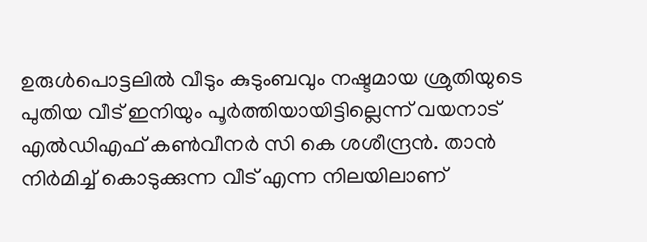ഉരുള്‍പൊട്ടലില്‍ വീടും കുടുംബവും നഷ്ടമായ ശ്രുതിയുടെ പുതിയ വീട് ഇനിയും പൂര്‍ത്തിയായിട്ടില്ലെന്ന് വയനാട് എല്‍ഡിഎഫ് കണ്‍വീനര്‍ സി കെ ശശീന്ദ്രന്‍. താന്‍ നിര്‍മിച്ച് കൊടുക്കുന്ന വീട് എന്ന നിലയിലാണ്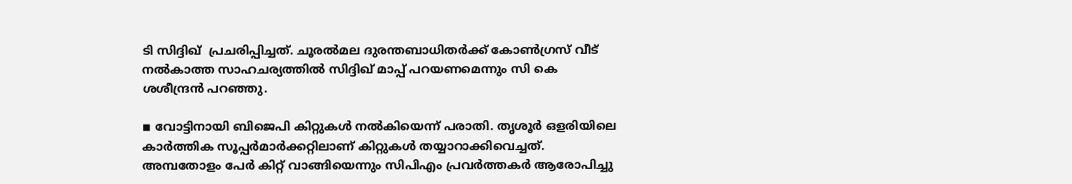ടി സിദ്ദിഖ്  പ്രചരിപ്പിച്ചത്. ചൂരല്‍മല ദുരന്തബാധിതര്‍ക്ക് കോണ്‍ഗ്രസ് വീട് നല്‍കാത്ത സാഹചര്യത്തില്‍ സിദ്ദിഖ് മാപ്പ് പറയണമെന്നും സി കെ ശശീന്ദ്രന്‍ പറഞ്ഞു.

◾ വോട്ടിനായി ബിജെപി കിറ്റുകള്‍ നല്‍കിയെന്ന് പരാതി. തൃശൂര്‍ ഒളരിയിലെ കാര്‍ത്തിക സൂപ്പര്‍മാര്‍ക്കറ്റിലാണ് കിറ്റുകള്‍ തയ്യാറാക്കിവെച്ചത്. അമ്പതോളം പേര്‍ കിറ്റ് വാങ്ങിയെന്നും സിപിഎം പ്രവര്‍ത്തകര്‍ ആരോപിച്ചു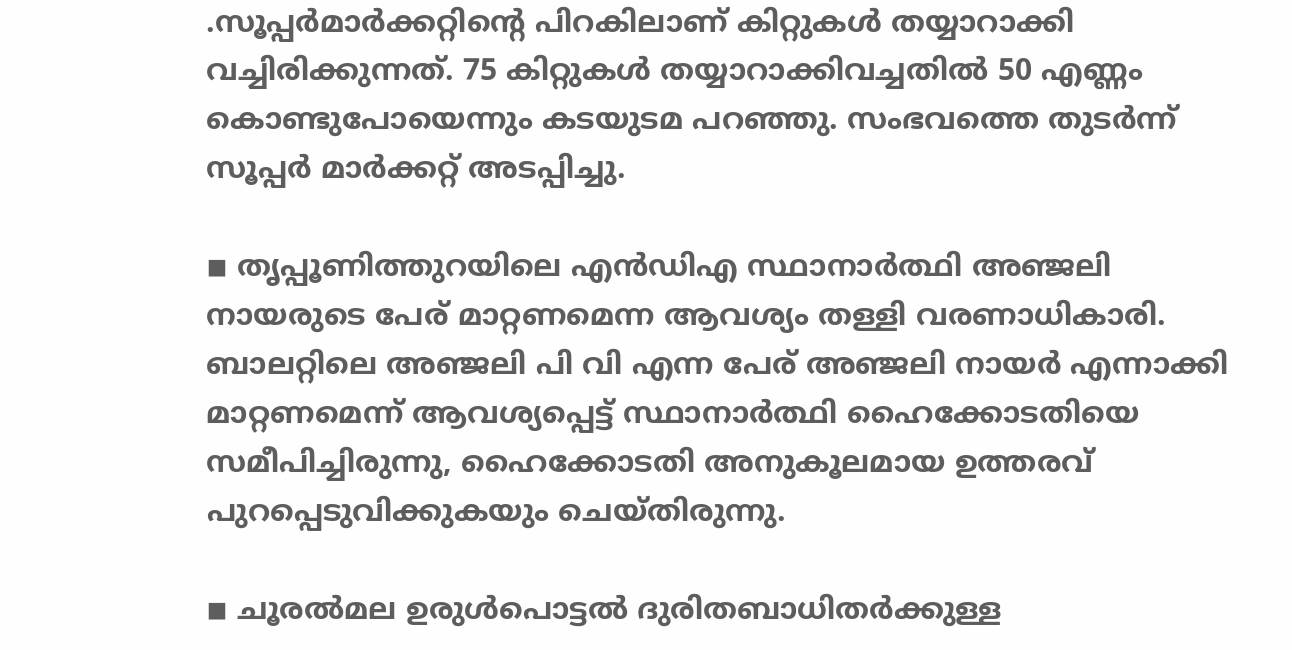.സൂപ്പര്‍മാര്‍ക്കറ്റിന്റെ പിറകിലാണ് കിറ്റുകള്‍ തയ്യാറാക്കി വച്ചിരിക്കുന്നത്. 75 കിറ്റുകള്‍ തയ്യാറാക്കിവച്ചതില്‍ 50 എണ്ണം കൊണ്ടുപോയെന്നും കടയുടമ പറഞ്ഞു. സംഭവത്തെ തുടര്‍ന്ന് സൂപ്പര്‍ മാര്‍ക്കറ്റ് അടപ്പിച്ചു.

◾ തൃപ്പൂണിത്തുറയിലെ എന്‍ഡിഎ സ്ഥാനാര്‍ത്ഥി അഞ്ജലി നായരുടെ പേര് മാറ്റണമെന്ന ആവശ്യം തള്ളി വരണാധികാരി. ബാലറ്റിലെ അഞ്ജലി പി വി എന്ന പേര് അഞ്ജലി നായര്‍ എന്നാക്കി മാറ്റണമെന്ന് ആവശ്യപ്പെട്ട് സ്ഥാനാര്‍ത്ഥി ഹൈക്കോടതിയെ സമീപിച്ചിരുന്നു, ഹൈക്കോടതി അനുകൂലമായ ഉത്തരവ് പുറപ്പെടുവിക്കുകയും ചെയ്തിരുന്നു.

◾ ചൂരല്‍മല ഉരുള്‍പൊട്ടല്‍ ദുരിതബാധിതര്‍ക്കുള്ള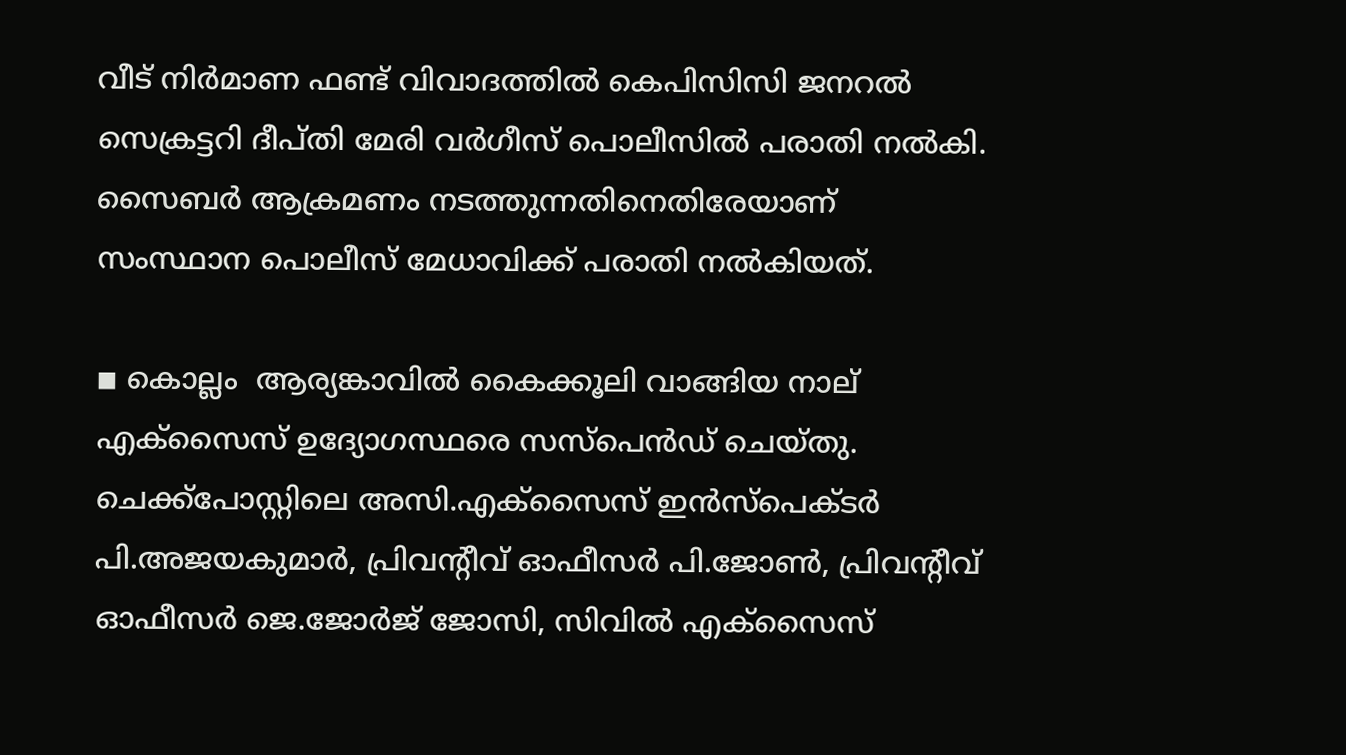വീട് നിര്‍മാണ ഫണ്ട് വിവാദത്തില്‍ കെപിസിസി ജനറല്‍ സെക്രട്ടറി ദീപ്തി മേരി വര്‍ഗീസ് പൊലീസില്‍ പരാതി നല്‍കി. സൈബര്‍ ആക്രമണം നടത്തുന്നതിനെതിരേയാണ് സംസ്ഥാന പൊലീസ് മേധാവിക്ക് പരാതി നല്‍കിയത്.

◾ കൊല്ലം  ആര്യങ്കാവില്‍ കൈക്കൂലി വാങ്ങിയ നാല് എക്‌സൈസ് ഉദ്യോഗസ്ഥരെ സസ്‌പെന്‍ഡ് ചെയ്തു. ചെക്ക്‌പോസ്റ്റിലെ അസി.എക്‌സൈസ് ഇന്‍സ്‌പെക്ടര്‍ പി.അജയകുമാര്‍, പ്രിവന്റീവ് ഓഫീസര്‍ പി.ജോണ്‍, പ്രിവന്റീവ് ഓഫീസര്‍ ജെ.ജോര്‍ജ് ജോസി, സിവില്‍ എക്‌സൈസ്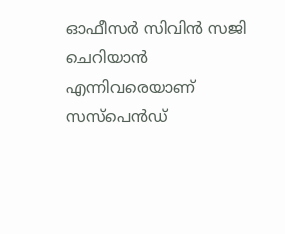ഓഫീസര്‍ സിവിന്‍ സജി ചെറിയാന്‍ എന്നിവരെയാണ് സസ്‌പെന്‍ഡ്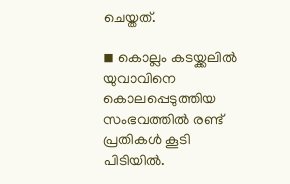ചെയ്തത്.

◾ കൊല്ലം കടയ്ക്കലില്‍ യുവാവിനെ കൊലപ്പെടുത്തിയ സംഭവത്തില്‍ രണ്ട് പ്രതികള്‍ കൂടി പിടിയില്‍.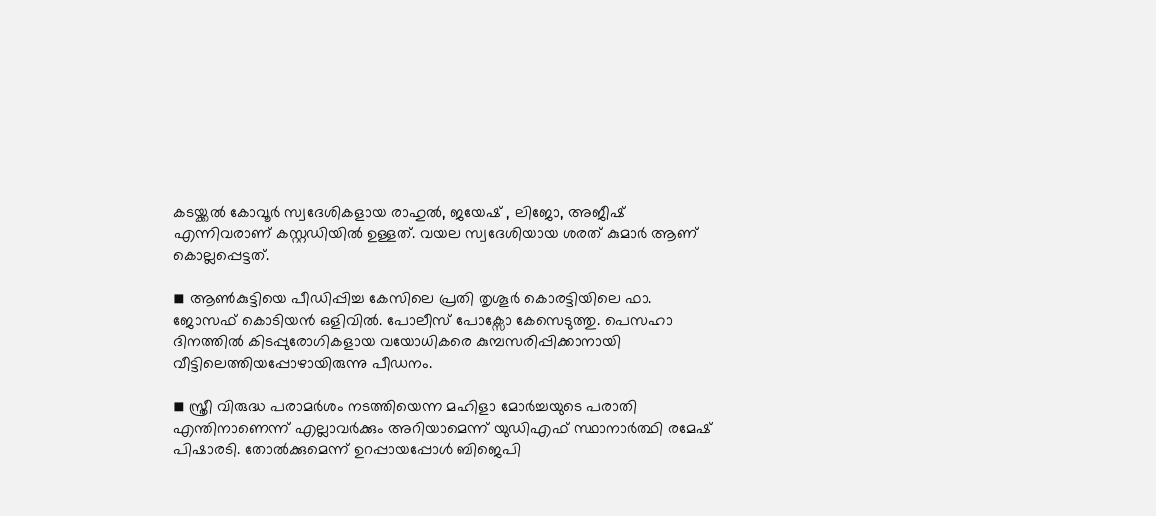കടയ്ക്കല്‍ കോവൂര്‍ സ്വദേശികളായ രാഹുല്‍, ജയേഷ് , ലിജോ, അജീഷ് എന്നിവരാണ് കസ്റ്റഡിയില്‍ ഉള്ളത്. വയല സ്വദേശിയായ ശരത് കുമാര്‍ ആണ് കൊല്ലപ്പെട്ടത്.

◾ ആണ്‍കുട്ടിയെ പീഡിപ്പിച്ച കേസിലെ പ്രതി തൃശൂര്‍ കൊരട്ടിയിലെ ഫാ. ജോസഫ് കൊടിയന്‍ ഒളിവില്‍. പോലീസ് പോക്സോ കേസെടുത്തു. പെസഹാ ദിനത്തില്‍ കിടപ്പുരോഗികളായ വയോധികരെ കുമ്പസരിപ്പിക്കാനായി വീട്ടിലെത്തിയപ്പോഴായിരുന്നു പീഡനം.

◾ സ്ത്രീ വിരുദ്ധ പരാമര്‍ശം നടത്തിയെന്ന മഹിളാ മോര്‍ച്ചയുടെ പരാതി എന്തിനാണെന്ന് എല്ലാവര്‍ക്കും അറിയാമെന്ന് യുഡിഎഫ് സ്ഥാനാര്‍ത്ഥി രമേഷ് പിഷാരടി. തോല്‍ക്കുമെന്ന് ഉറപ്പായപ്പോള്‍ ബിജെപി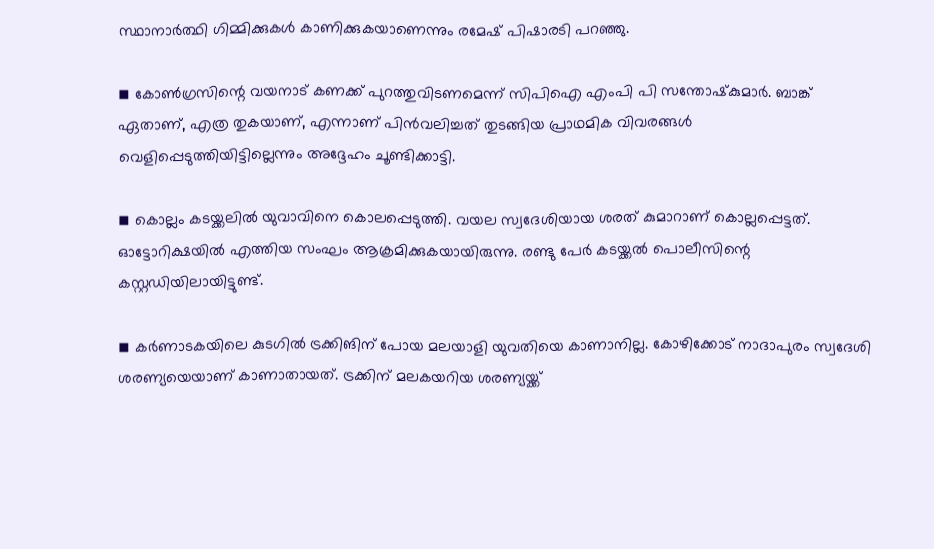സ്ഥാനാര്‍ത്ഥി ഗിമ്മിക്കുകള്‍ കാണിക്കുകയാണെന്നും രമേഷ് പിഷാരടി പറഞ്ഞു.

◾ കോണ്‍ഗ്രസിന്റെ വയനാട് കണക്ക് പുറത്തുവിടണമെന്ന് സിപിഐ എംപി പി സന്തോഷ്‌കുമാര്‍. ബാങ്ക് ഏതാണ്, എത്ര തുകയാണ്, എന്നാണ് പിന്‍വലിച്ചത് തുടങ്ങിയ പ്രാഥമിക വിവരങ്ങള്‍ വെളിപ്പെടുത്തിയിട്ടില്ലെന്നും അദ്ദേഹം ചൂണ്ടിക്കാട്ടി.

◾ കൊല്ലം കടയ്ക്കലില്‍ യുവാവിനെ കൊലപ്പെടുത്തി. വയല സ്വദേശിയായ ശരത് കുമാറാണ് കൊല്ലപ്പെട്ടത്. ഓട്ടോറിക്ഷയില്‍ എത്തിയ സംഘം ആക്രമിക്കുകയായിരുന്നു. രണ്ടു പേര്‍ കടയ്ക്കല്‍ പൊലീസിന്റെ കസ്റ്റഡിയിലായിട്ടുണ്ട്.

◾ കര്‍ണാടകയിലെ കുടഗില്‍ ട്രക്കിങിന് പോയ മലയാളി യുവതിയെ കാണാനില്ല. കോഴിക്കോട് നാദാപുരം സ്വദേശി ശരണ്യയെയാണ് കാണാതായത്. ട്രക്കിന് മലകയറിയ ശരണ്യയ്ക്ക്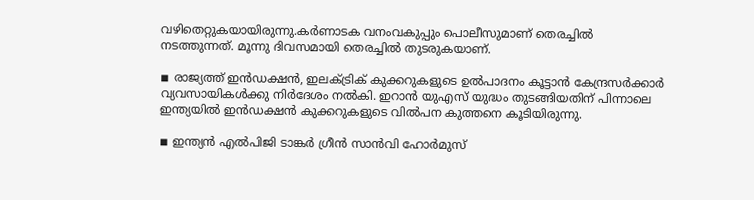വഴിതെറ്റുകയായിരുന്നു.കര്‍ണാടക വനംവകുപ്പും പൊലീസുമാണ് തെരച്ചില്‍ നടത്തുന്നത്. മൂന്നു ദിവസമായി തെരച്ചില്‍ തുടരുകയാണ്.

◾ രാജ്യത്ത് ഇന്‍ഡക്ഷന്‍, ഇലക്ട്രിക് കുക്കറുകളുടെ ഉല്‍പാദനം കൂട്ടാന്‍ കേന്ദ്രസര്‍ക്കാര്‍ വ്യവസായികള്‍ക്കു നിര്‍ദേശം നല്‍കി. ഇറാന്‍ യുഎസ് യുദ്ധം തുടങ്ങിയതിന് പിന്നാലെ ഇന്ത്യയില്‍ ഇന്‍ഡക്ഷന്‍ കുക്കറുകളുടെ വില്‍പന കുത്തനെ കൂടിയിരുന്നു.

◾ ഇന്ത്യന്‍ എല്‍പിജി ടാങ്കര്‍ ഗ്രീന്‍ സാന്‍വി ഹോര്‍മുസ്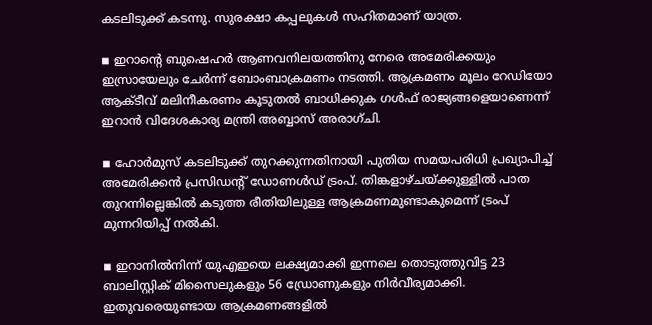കടലിടുക്ക് കടന്നു. സുരക്ഷാ കപ്പലുകള്‍ സഹിതമാണ് യാത്ര.

◾ ഇറാന്റെ ബുഷെഹര്‍ ആണവനിലയത്തിനു നേരെ അമേരിക്കയും ഇസ്രായേലും ചേര്‍ന്ന് ബോംബാക്രമണം നടത്തി. ആക്രമണം മൂലം റേഡിയോ ആക്ടീവ് മലിനീകരണം കൂടുതല്‍ ബാധിക്കുക ഗള്‍ഫ് രാജ്യങ്ങളെയാണെന്ന് ഇറാന്‍ വിദേശകാര്യ മന്ത്രി അബ്ബാസ് അരാഗ്ചി.

◾ ഹോര്‍മുസ് കടലിടുക്ക് തുറക്കുന്നതിനായി പുതിയ സമയപരിധി പ്രഖ്യാപിച്ച് അമേരിക്കന്‍ പ്രസിഡന്റ് ഡോണള്‍ഡ് ട്രംപ്. തിങ്കളാഴ്ചയ്ക്കുള്ളില്‍ പാത തുറന്നില്ലെങ്കില്‍ കടുത്ത രീതിയിലുള്ള ആക്രമണമുണ്ടാകുമെന്ന് ട്രംപ് മുന്നറിയിപ്പ് നല്‍കി.

◾ ഇറാനില്‍നിന്ന് യുഎഇയെ ലക്ഷ്യമാക്കി ഇന്നലെ തൊടുത്തുവിട്ട 23 ബാലിസ്റ്റിക് മിസൈലുകളും 56 ഡ്രോണുകളും നിര്‍വീര്യമാക്കി. ഇതുവരെയുണ്ടായ ആക്രമണങ്ങളില്‍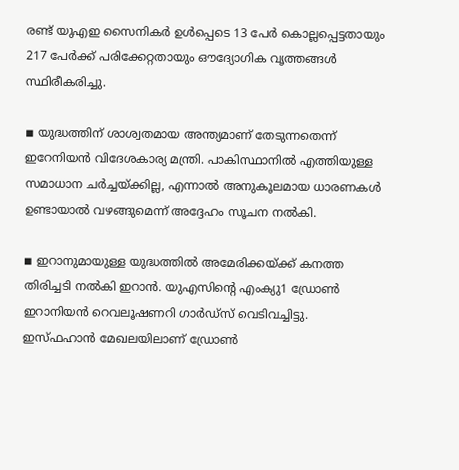രണ്ട് യുഎഇ സൈനികര്‍ ഉള്‍പ്പെടെ 13 പേര്‍ കൊല്ലപ്പെട്ടതായും 217 പേര്‍ക്ക് പരിക്കേറ്റതായും ഔദ്യോഗിക വൃത്തങ്ങള്‍ സ്ഥിരീകരിച്ചു.

◾ യുദ്ധത്തിന് ശാശ്വതമായ അന്ത്യമാണ് തേടുന്നതെന്ന് ഇറേനിയന്‍ വിദേശകാര്യ മന്ത്രി. പാകിസ്ഥാനില്‍ എത്തിയുള്ള സമാധാന ചര്‍ച്ചയ്ക്കില്ല, എന്നാല്‍ അനുകൂലമായ ധാരണകള്‍ ഉണ്ടായാല്‍ വഴങ്ങുമെന്ന് അദ്ദേഹം സൂചന നല്‍കി.

◾ ഇറാനുമായുള്ള യുദ്ധത്തില്‍ അമേരിക്കയ്ക്ക് കനത്ത തിരിച്ചടി നല്‍കി ഇറാന്‍. യുഎസിന്റെ എംക്യു1 ഡ്രോണ്‍ ഇറാനിയന്‍ റെവലൂഷണറി ഗാര്‍ഡ്‌സ് വെടിവച്ചിട്ടു. ഇസ്ഫഹാന്‍ മേഖലയിലാണ് ഡ്രോണ്‍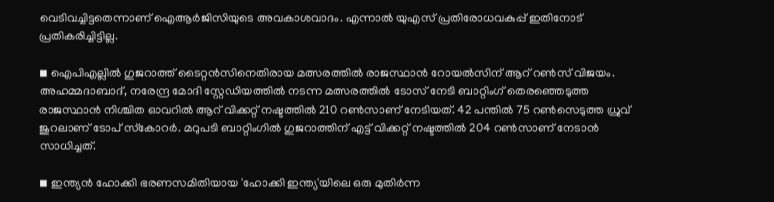വെടിവച്ചിട്ടതെന്നാണ് ഐആര്‍ജിസിയുടെ അവകാശവാദം. എന്നാല്‍ യുഎസ് പ്രതിരോധവകുപ്പ് ഇതിനോട് പ്രതികരിച്ചിട്ടില്ല.

◾ ഐപിഎല്ലില്‍ ഗുജറാത്ത് ടൈറ്റന്‍സിനെതിരായ മത്സരത്തില്‍ രാജസ്ഥാന്‍ റോയല്‍സിന് ആറ് റണ്‍സ് വിജയം. അഹമ്മദാബാദ്, നരേന്ദ്ര മോദി സ്റ്റേഡിയത്തില്‍ നടന്ന മത്സരത്തില്‍ ടോസ് നേടി ബാറ്റിംഗ് തെരഞ്ഞെടുത്ത രാജസ്ഥാന്‍ നിശ്ചിത ഓവറില്‍ ആറ് വിക്കറ്റ് നഷ്ടത്തില്‍ 210 റണ്‍സാണ് നേടിയത്. 42 പന്തില്‍ 75 റണ്‍സെടുത്ത ധ്രുവ് ജുറലാണ് ടോപ് സ്‌കോറര്‍. മറുപടി ബാറ്റിംഗില്‍ ഗുജറാത്തിന് എട്ട് വിക്കറ്റ് നഷ്ടത്തില്‍ 204 റണ്‍സാണ് നേടാന്‍ സാധിച്ചത്.

◾ ഇന്ത്യന്‍ ഹോക്കി ഭരണസമിതിയായ 'ഹോക്കി ഇന്ത്യ'യിലെ ഒരു മുതിര്‍ന്ന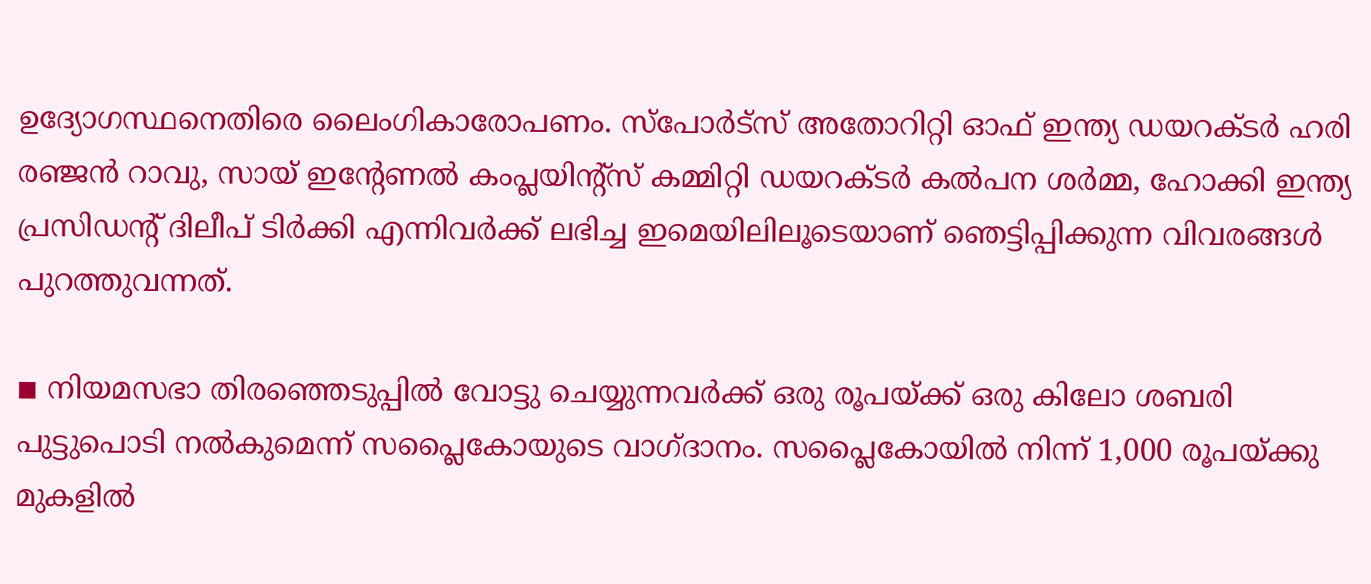ഉദ്യോഗസ്ഥനെതിരെ ലൈംഗികാരോപണം. സ്പോര്‍ട്സ് അതോറിറ്റി ഓഫ് ഇന്ത്യ ഡയറക്ടര്‍ ഹരി രഞ്ജന്‍ റാവു, സായ് ഇന്റേണല്‍ കംപ്ലയിന്റ്സ് കമ്മിറ്റി ഡയറക്ടര്‍ കല്‍പന ശര്‍മ്മ, ഹോക്കി ഇന്ത്യ പ്രസിഡന്റ് ദിലീപ് ടിര്‍ക്കി എന്നിവര്‍ക്ക് ലഭിച്ച ഇമെയിലിലൂടെയാണ് ഞെട്ടിപ്പിക്കുന്ന വിവരങ്ങള്‍ പുറത്തുവന്നത്.

◾ നിയമസഭാ തിരഞ്ഞെടുപ്പില്‍ വോട്ടു ചെയ്യുന്നവര്‍ക്ക് ഒരു രൂപയ്ക്ക് ഒരു കിലോ ശബരി പുട്ടുപൊടി നല്‍കുമെന്ന് സപ്ലൈകോയുടെ വാഗ്ദാനം. സപ്ലൈകോയില്‍ നിന്ന് 1,000 രൂപയ്ക്കു മുകളില്‍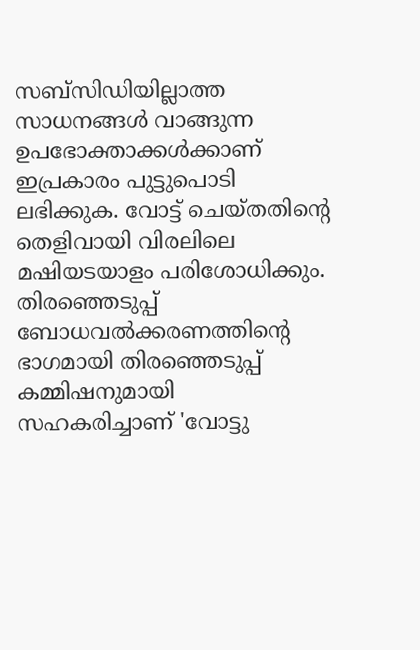സബ്സിഡിയില്ലാത്ത സാധനങ്ങള്‍ വാങ്ങുന്ന ഉപഭോക്താക്കള്‍ക്കാണ് ഇപ്രകാരം പുട്ടുപൊടി ലഭിക്കുക. വോട്ട് ചെയ്തതിന്റെ തെളിവായി വിരലിലെ മഷിയടയാളം പരിശോധിക്കും. തിരഞ്ഞെടുപ്പ് ബോധവല്‍ക്കരണത്തിന്റെ ഭാഗമായി തിരഞ്ഞെടുപ്പ് കമ്മിഷനുമായി സഹകരിച്ചാണ് 'വോട്ടു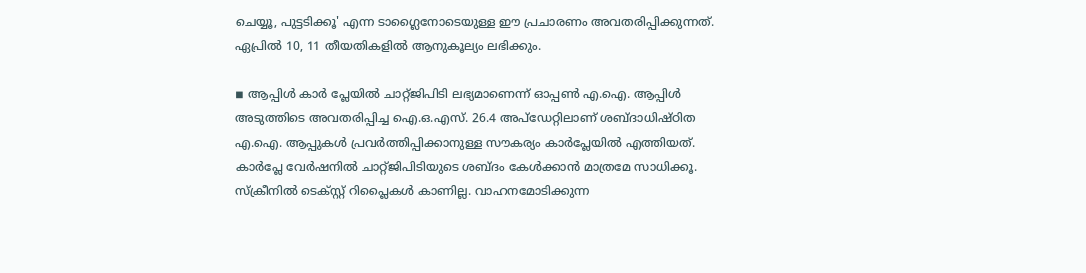ചെയ്യൂ, പുട്ടടിക്കൂ' എന്ന ടാഗ്ലൈനോടെയുള്ള ഈ പ്രചാരണം അവതരിപ്പിക്കുന്നത്. ഏപ്രില്‍ 10, 11 തീയതികളില്‍ ആനുകൂല്യം ലഭിക്കും.

◾ ആപ്പിള്‍ കാര്‍ പ്ലേയില്‍ ചാറ്റ്ജിപിടി ലഭ്യമാണെന്ന് ഓപ്പണ്‍ എ.ഐ. ആപ്പിള്‍ അടുത്തിടെ അവതരിപ്പിച്ച ഐ.ഒ.എസ്. 26.4 അപ്ഡേറ്റിലാണ് ശബ്ദാധിഷ്ഠിത എ.ഐ. ആപ്പുകള്‍ പ്രവര്‍ത്തിപ്പിക്കാനുള്ള സൗകര്യം കാര്‍പ്ലേയില്‍ എത്തിയത്. കാര്‍പ്ലേ വേര്‍ഷനില്‍ ചാറ്റ്ജിപിടിയുടെ ശബ്ദം കേള്‍ക്കാന്‍ മാത്രമേ സാധിക്കൂ. സ്‌ക്രീനില്‍ ടെക്സ്റ്റ് റിപ്ലൈകള്‍ കാണില്ല. വാഹനമോടിക്കുന്ന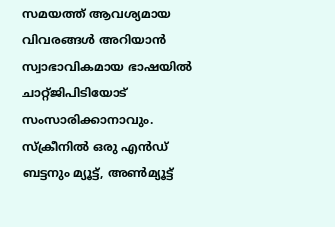സമയത്ത് ആവശ്യമായ വിവരങ്ങള്‍ അറിയാന്‍ സ്വാഭാവികമായ ഭാഷയില്‍ ചാറ്റ്ജിപിടിയോട് സംസാരിക്കാനാവും. സ്‌ക്രീനില്‍ ഒരു എന്‍ഡ് ബട്ടനും മ്യൂട്ട്, അണ്‍മ്യൂട്ട്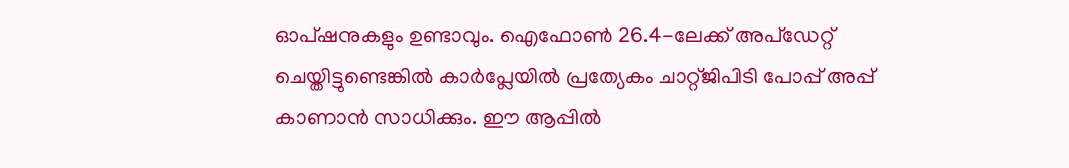ഓപ്ഷനുകളും ഉണ്ടാവും. ഐഫോണ്‍ 26.4-ലേക്ക് അപ്ഡേറ്റ് ചെയ്തിട്ടുണ്ടെങ്കില്‍ കാര്‍പ്ലേയില്‍ പ്രത്യേകം ചാറ്റ്ജിപിടി പോപ്പ് അപ്പ് കാണാന്‍ സാധിക്കും. ഈ ആപ്പില്‍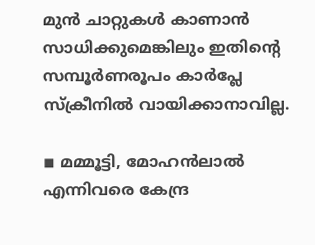മുന്‍ ചാറ്റുകള്‍ കാണാന്‍ സാധിക്കുമെങ്കിലും ഇതിന്റെ സമ്പൂര്‍ണരൂപം കാര്‍പ്ലേ സ്‌ക്രീനില്‍ വായിക്കാനാവില്ല.

◾ മമ്മൂട്ടി, മോഹന്‍ലാല്‍ എന്നിവരെ കേന്ദ്ര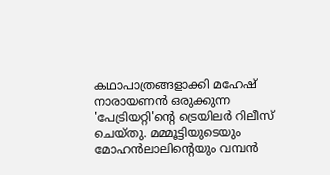കഥാപാത്രങ്ങളാക്കി മഹേഷ് നാരായണന്‍ ഒരുക്കുന്ന 'പേട്രിയറ്റി'ന്റെ ട്രെയിലര്‍ റിലീസ് ചെയ്തു. മമ്മൂട്ടിയുടെയും മോഹന്‍ലാലിന്റെയും വമ്പന്‍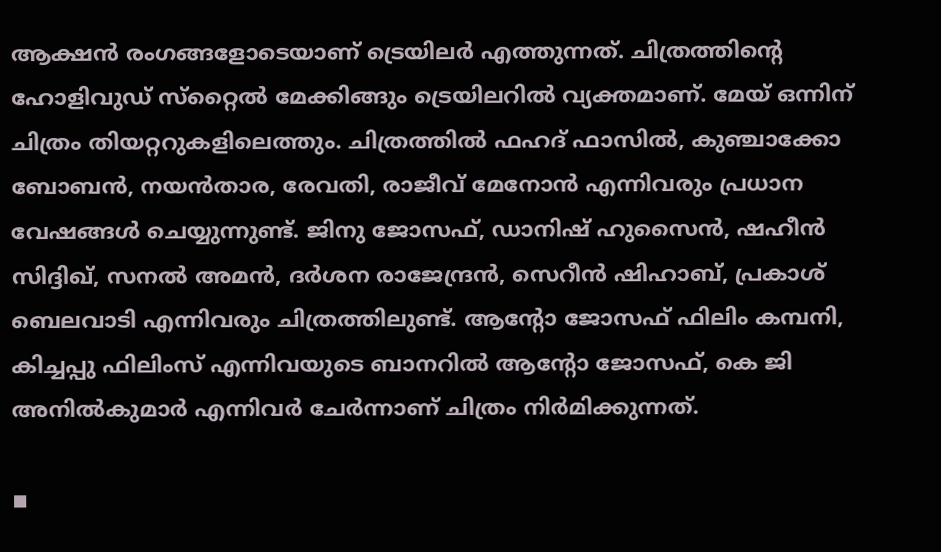ആക്ഷന്‍ രംഗങ്ങളോടെയാണ് ട്രെയിലര്‍ എത്തുന്നത്. ചിത്രത്തിന്റെ ഹോളിവുഡ് സ്‌റ്റൈല്‍ മേക്കിങ്ങും ട്രെയിലറില്‍ വ്യക്തമാണ്. മേയ് ഒന്നിന് ചിത്രം തിയറ്ററുകളിലെത്തും. ചിത്രത്തില്‍ ഫഹദ് ഫാസില്‍, കുഞ്ചാക്കോ ബോബന്‍, നയന്‍താര, രേവതി, രാജീവ് മേനോന്‍ എന്നിവരും പ്രധാന വേഷങ്ങള്‍ ചെയ്യുന്നുണ്ട്. ജിനു ജോസഫ്, ഡാനിഷ് ഹുസൈന്‍, ഷഹീന്‍ സിദ്ദിഖ്, സനല്‍ അമന്‍, ദര്‍ശന രാജേന്ദ്രന്‍, സെറീന്‍ ഷിഹാബ്, പ്രകാശ് ബെലവാടി എന്നിവരും ചിത്രത്തിലുണ്ട്. ആന്റോ ജോസഫ് ഫിലിം കമ്പനി, കിച്ചപ്പു ഫിലിംസ് എന്നിവയുടെ ബാനറില്‍ ആന്റോ ജോസഫ്, കെ ജി അനില്‍കുമാര്‍ എന്നിവര്‍ ചേര്‍ന്നാണ് ചിത്രം നിര്‍മിക്കുന്നത്.

◾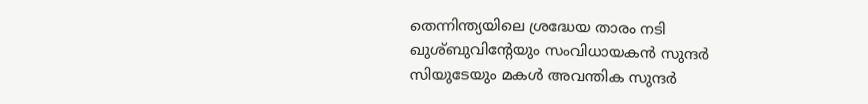തെന്നിന്ത്യയിലെ ശ്രദ്ധേയ താരം നടി ഖുശ്ബുവിന്റേയും സംവിധായകന്‍ സുന്ദര്‍ സിയുടേയും മകള്‍ അവന്തിക സുന്ദര്‍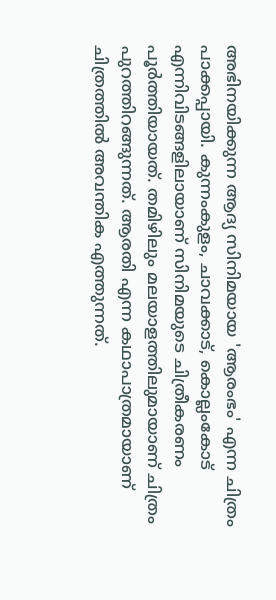അഭിനയിക്കുന്ന ആദ്യ സിനിമയായ 'ആരംഭം' എന്ന ചിത്രം പാക്കപ്പായി. കുന്നംകുളം, ചാവക്കാട്, കൊല്ലംകോട് എന്നിവിടങ്ങളിലായാണ് സിനിമയുടെ ചിത്രീകരണം പൂര്‍ത്തിയായത്. തമിഴിലും മലയാളത്തിലുമായാണ് ചിത്രം പുറത്തിറങ്ങുന്നത്. ആരതി എന്ന കഥാപാത്രമായാണ് ചിത്രത്തില്‍ അവന്തിക എത്തുന്നത്.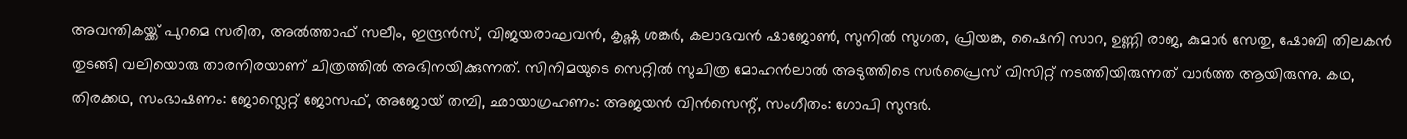അവന്തികയ്ക്ക് പുറമെ സരിത, അല്‍ത്താഫ് സലീം, ഇന്ദ്രന്‍സ്, വിജയരാഘവന്‍, കൃഷ്ണ ശങ്കര്‍, കലാഭവന്‍ ഷാജോണ്‍, സുനില്‍ സുഗത, പ്രിയങ്ക, ഷൈനി സാറ, ഉണ്ണി രാജ, കുമാര്‍ സേതു, ഷോബി തിലകന്‍ തുടങ്ങി വലിയൊരു താരനിരയാണ് ചിത്രത്തില്‍ അഭിനയിക്കുന്നത്. സിനിമയുടെ സെറ്റില്‍ സുചിത്ര മോഹന്‍ലാല്‍ അടുത്തിടെ സര്‍പ്രൈസ് വിസിറ്റ് നടത്തിയിരുന്നത് വാര്‍ത്ത ആയിരുന്നു. കഥ, തിരക്കഥ, സംഭാഷണം: ജോസ്ലെറ്റ് ജോസഫ്, അജോയ് തമ്പി, ഛായാഗ്രഹണം: അജയന്‍ വിന്‍സെന്റ്, സംഗീതം: ഗോപി സുന്ദര്‍.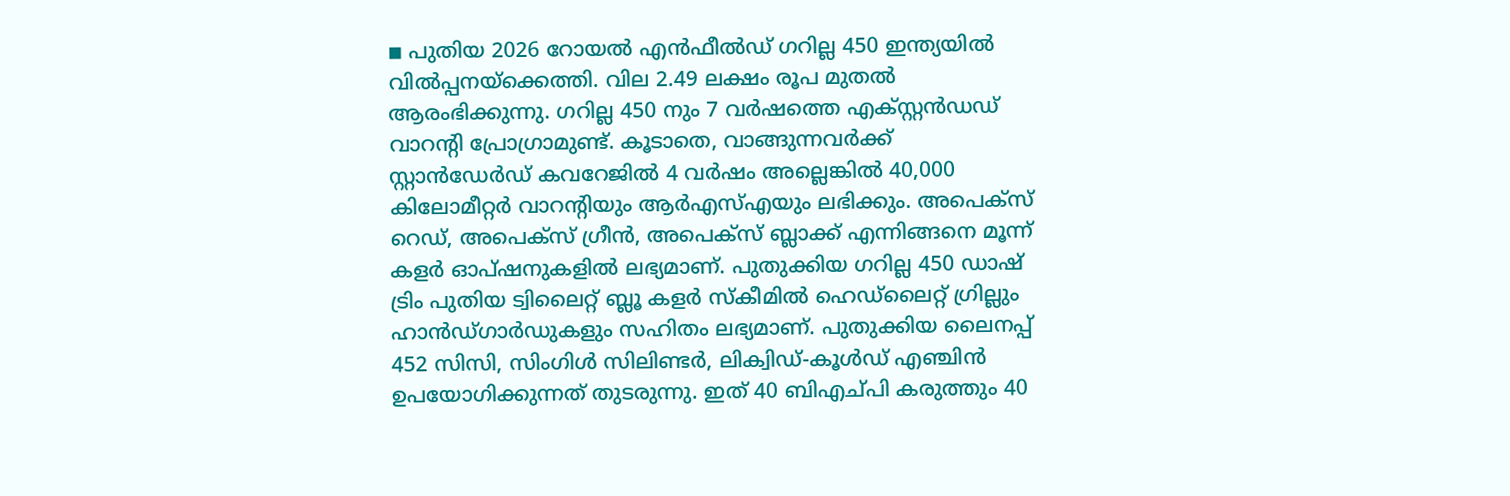◾ പുതിയ 2026 റോയല്‍ എന്‍ഫീല്‍ഡ് ഗറില്ല 450 ഇന്ത്യയില്‍ വില്‍പ്പനയ്ക്കെത്തി. വില 2.49 ലക്ഷം രൂപ മുതല്‍ ആരംഭിക്കുന്നു. ഗറില്ല 450 നും 7 വര്‍ഷത്തെ എക്സ്റ്റന്‍ഡഡ് വാറന്റി പ്രോഗ്രാമുണ്ട്. കൂടാതെ, വാങ്ങുന്നവര്‍ക്ക് സ്റ്റാന്‍ഡേര്‍ഡ് കവറേജില്‍ 4 വര്‍ഷം അല്ലെങ്കില്‍ 40,000 കിലോമീറ്റര്‍ വാറന്റിയും ആര്‍എസ്എയും ലഭിക്കും. അപെക്‌സ് റെഡ്, അപെക്‌സ് ഗ്രീന്‍, അപെക്‌സ് ബ്ലാക്ക് എന്നിങ്ങനെ മൂന്ന് കളര്‍ ഓപ്ഷനുകളില്‍ ലഭ്യമാണ്. പുതുക്കിയ ഗറില്ല 450 ഡാഷ് ട്രിം പുതിയ ട്വിലൈറ്റ് ബ്ലൂ കളര്‍ സ്‌കീമില്‍ ഹെഡ്‌ലൈറ്റ് ഗ്രില്ലും ഹാന്‍ഡ്ഗാര്‍ഡുകളും സഹിതം ലഭ്യമാണ്. പുതുക്കിയ ലൈനപ്പ് 452 സിസി, സിംഗിള്‍ സിലിണ്ടര്‍, ലിക്വിഡ്-കൂള്‍ഡ് എഞ്ചിന്‍ ഉപയോഗിക്കുന്നത് തുടരുന്നു. ഇത് 40 ബിഎച്പി കരുത്തും 40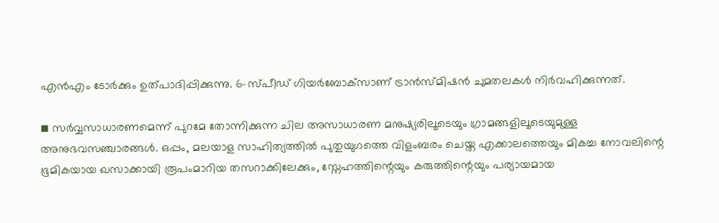എന്‍എം ടോര്‍ക്കും ഉത്പാദിപ്പിക്കുന്നു. 6-സ്പീഡ് ഗിയര്‍ബോക്‌സാണ് ട്രാന്‍സ്മിഷന്‍ ചുമതലകള്‍ നിര്‍വഹിക്കുന്നത്.

◾ സര്‍വ്വസാധാരണമെന്ന് പുറമേ തോന്നിക്കുന്ന ചില അസാധാരണ മനുഷ്യരിലൂടെയും ഗ്രാമങ്ങളിലൂടെയുമുള്ള അനുഭവസഞ്ചാരങ്ങള്‍. ഒപ്പം, മലയാള സാഹിത്യത്തില്‍ പുതുയുഗത്തെ വിളംബരം ചെയ്ത എക്കാലത്തെയും മികച്ച നോവലിന്റെ ഭൂമികയായ ഖസാക്കായി രൂപംമാറിയ തസറാക്കിലേക്കും, സ്നേഹത്തിന്റെയും കരുത്തിന്റെയും പര്യായമായ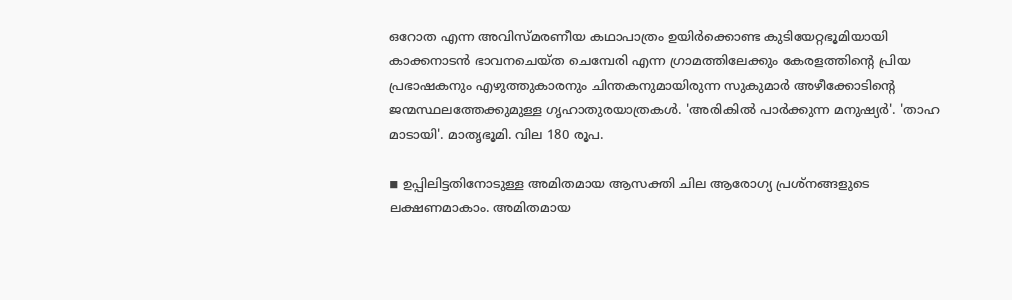ഒറോത എന്ന അവിസ്മരണീയ കഥാപാത്രം ഉയിര്‍ക്കൊണ്ട കുടിയേറ്റഭൂമിയായി കാക്കനാടന്‍ ഭാവനചെയ്ത ചെമ്പേരി എന്ന ഗ്രാമത്തിലേക്കും കേരളത്തിന്റെ പ്രിയ പ്രഭാഷകനും എഴുത്തുകാരനും ചിന്തകനുമായിരുന്ന സുകുമാര്‍ അഴീക്കോടിന്റെ ജന്മസ്ഥലത്തേക്കുമുള്ള ഗൃഹാതുരയാത്രകള്‍. 'അരികില്‍ പാര്‍ക്കുന്ന മനുഷ്യര്‍'. 'താഹ മാടായി'. മാതൃഭൂമി. വില 180 രൂപ.

◾ ഉപ്പിലിട്ടതിനോടുള്ള അമിതമായ ആസക്തി ചില ആരോഗ്യ പ്രശ്‌നങ്ങളുടെ ലക്ഷണമാകാം. അമിതമായ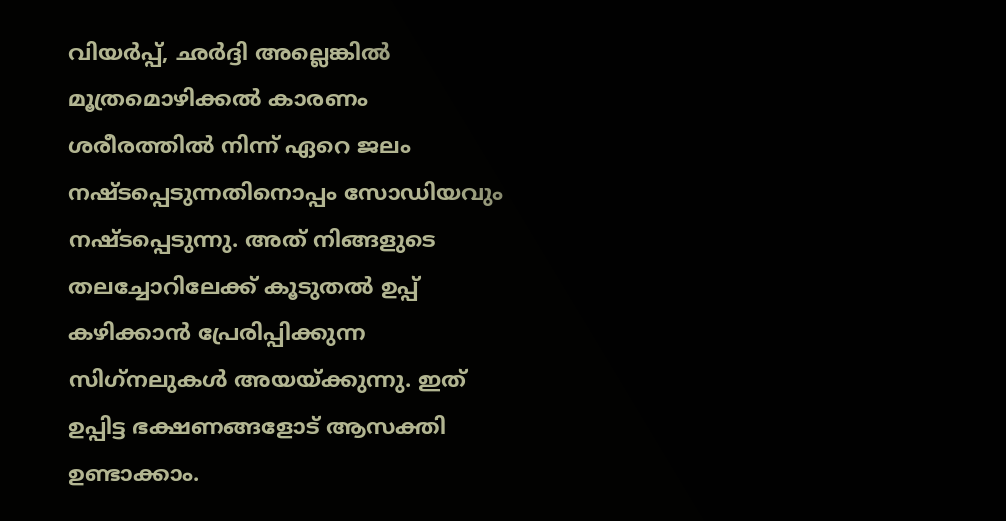വിയര്‍പ്പ്, ഛര്‍ദ്ദി അല്ലെങ്കില്‍ മൂത്രമൊഴിക്കല്‍ കാരണം ശരീരത്തില്‍ നിന്ന് ഏറെ ജലം നഷ്ടപ്പെടുന്നതിനൊപ്പം സോഡിയവും നഷ്ടപ്പെടുന്നു. അത് നിങ്ങളുടെ തലച്ചോറിലേക്ക് കൂടുതല്‍ ഉപ്പ് കഴിക്കാന്‍ പ്രേരിപ്പിക്കുന്ന സിഗ്‌നലുകള്‍ അയയ്ക്കുന്നു. ഇത് ഉപ്പിട്ട ഭക്ഷണങ്ങളോട് ആസക്തി ഉണ്ടാക്കാം.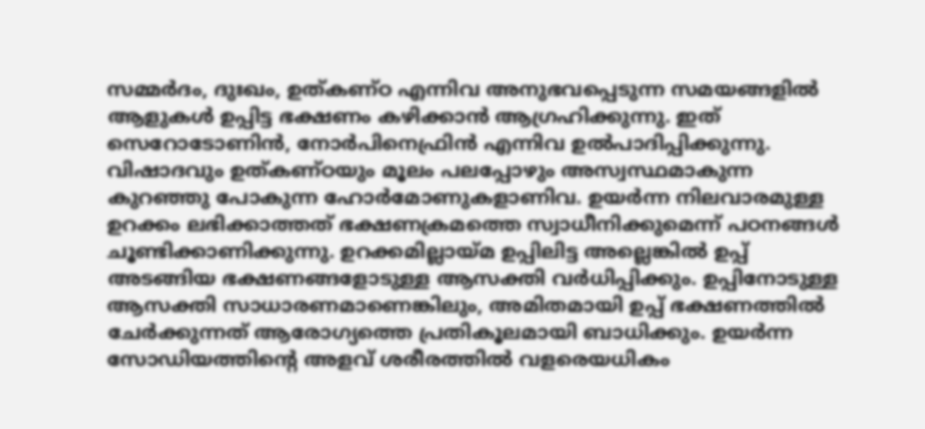സമ്മര്‍ദം, ദുഃഖം, ഉത്കണ്ഠ എന്നിവ അനുഭവപ്പെടുന്ന സമയങ്ങളില്‍ ആളുകള്‍ ഉപ്പിട്ട ഭക്ഷണം കഴിക്കാന്‍ ആഗ്രഹിക്കുന്നു. ഇത് സെറോടോണിന്‍, നോര്‍പിനെഫ്രിന്‍ എന്നിവ ഉല്‍പാദിപ്പിക്കുന്നു. വിഷാദവും ഉത്കണ്ഠയും മൂലം പലപ്പോഴും അസ്വസ്ഥമാകുന്ന കുറഞ്ഞു പോകുന്ന ഹോര്‍മോണുകളാണിവ. ഉയര്‍ന്ന നിലവാരമുള്ള ഉറക്കം ലഭിക്കാത്തത് ഭക്ഷണക്രമത്തെ സ്വാധീനിക്കുമെന്ന് പഠനങ്ങള്‍ ചൂണ്ടിക്കാണിക്കുന്നു. ഉറക്കമില്ലായ്മ ഉപ്പിലിട്ട അല്ലെങ്കില്‍ ഉപ്പ് അടങ്ങിയ ഭക്ഷണങ്ങളോടുള്ള ആസക്തി വര്‍ധിപ്പിക്കും. ഉപ്പിനോടുള്ള ആസക്തി സാധാരണമാണെങ്കിലും, അമിതമായി ഉപ്പ് ഭക്ഷണത്തില്‍ ചേര്‍ക്കുന്നത് ആരോഗ്യത്തെ പ്രതികൂലമായി ബാധിക്കും. ഉയര്‍ന്ന സോഡിയത്തിന്റെ അളവ് ശരീരത്തില്‍ വളരെയധികം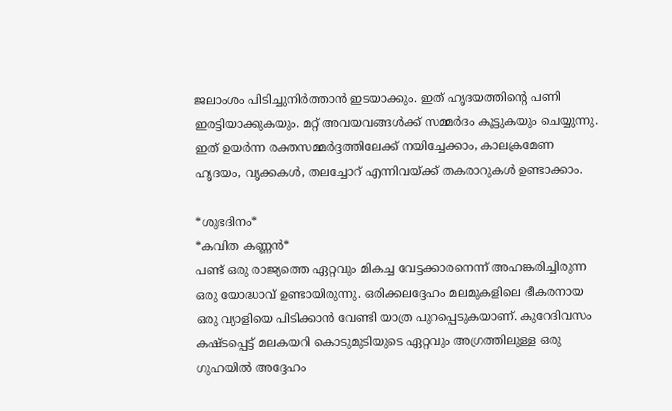ജലാംശം പിടിച്ചുനിര്‍ത്താന്‍ ഇടയാക്കും. ഇത് ഹൃദയത്തിന്റെ പണി ഇരട്ടിയാക്കുകയും. മറ്റ് അവയവങ്ങള്‍ക്ക് സമ്മര്‍ദം കൂട്ടുകയും ചെയ്യുന്നു. ഇത് ഉയര്‍ന്ന രക്തസമ്മര്‍ദ്ദത്തിലേക്ക് നയിച്ചേക്കാം, കാലക്രമേണ ഹൃദയം, വൃക്കകള്‍, തലച്ചോറ് എന്നിവയ്ക്ക് തകരാറുകള്‍ ഉണ്ടാക്കാം.

*ശുഭദിനം*
*കവിത കണ്ണന്‍*
പണ്ട് ഒരു രാജ്യത്തെ ഏറ്റവും മികച്ച വേട്ടക്കാരനെന്ന് അഹങ്കരിച്ചിരുന്ന ഒരു യോദ്ധാവ് ഉണ്ടായിരുന്നു. ഒരിക്കലദ്ദേഹം മലമുകളിലെ ഭീകരനായ ഒരു വ്യാളിയെ പിടിക്കാന്‍ വേണ്ടി യാത്ര പുറപ്പെടുകയാണ്. കുറേദിവസം കഷ്ടപ്പെട്ട് മലകയറി കൊടുമുടിയുടെ ഏറ്റവും അഗ്രത്തിലുള്ള ഒരു ഗുഹയില്‍ അദ്ദേഹം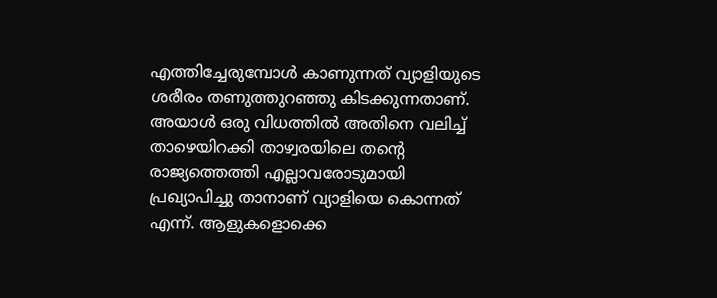എത്തിച്ചേരുമ്പോള്‍ കാണുന്നത് വ്യാളിയുടെ ശരീരം തണുത്തുറഞ്ഞു കിടക്കുന്നതാണ്. അയാള്‍ ഒരു വിധത്തില്‍ അതിനെ വലിച്ച് താഴെയിറക്കി താഴ്വരയിലെ തന്റെ രാജ്യത്തെത്തി എല്ലാവരോടുമായി പ്രഖ്യാപിച്ചു താനാണ് വ്യാളിയെ കൊന്നത് എന്ന്. ആളുകളൊക്കെ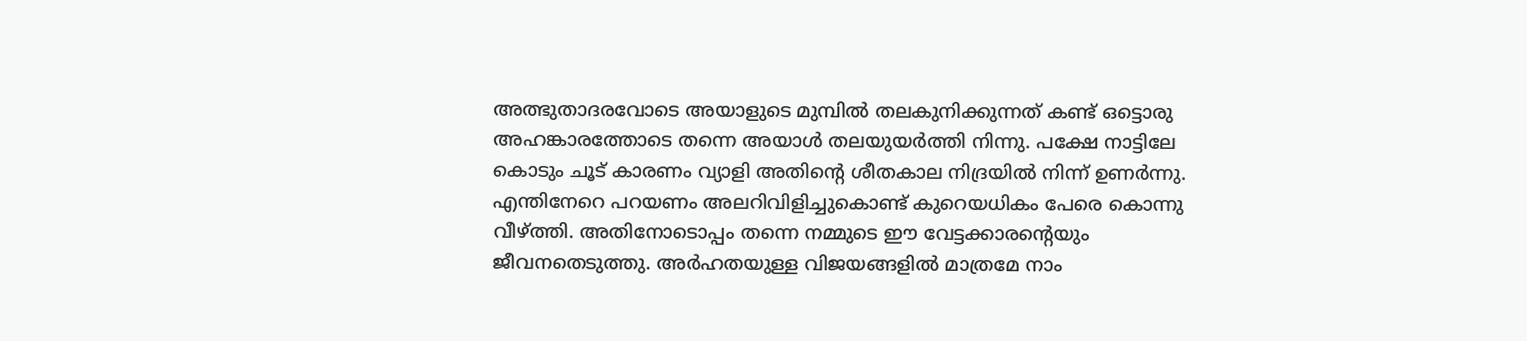അത്ഭുതാദരവോടെ അയാളുടെ മുമ്പില്‍ തലകുനിക്കുന്നത് കണ്ട് ഒട്ടൊരു അഹങ്കാരത്തോടെ തന്നെ അയാള്‍ തലയുയര്‍ത്തി നിന്നു. പക്ഷേ നാട്ടിലേ കൊടും ചൂട് കാരണം വ്യാളി അതിന്റെ ശീതകാല നിദ്രയില്‍ നിന്ന് ഉണര്‍ന്നു. എന്തിനേറെ പറയണം അലറിവിളിച്ചുകൊണ്ട് കുറെയധികം പേരെ കൊന്നു വീഴ്ത്തി. അതിനോടൊപ്പം തന്നെ നമ്മുടെ ഈ വേട്ടക്കാരന്റെയും ജീവനതെടുത്തു. അര്‍ഹതയുള്ള വിജയങ്ങളില്‍ മാത്രമേ നാം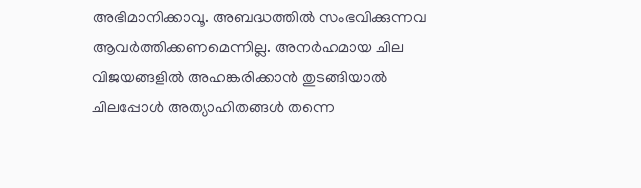അഭിമാനിക്കാവൂ. അബദ്ധത്തില്‍ സംഭവിക്കുന്നവ ആവര്‍ത്തിക്കണമെന്നില്ല. അനര്‍ഹമായ ചില വിജയങ്ങളില്‍ അഹങ്കരിക്കാന്‍ തുടങ്ങിയാല്‍ ചിലപ്പോള്‍ അത്യാഹിതങ്ങള്‍ തന്നെ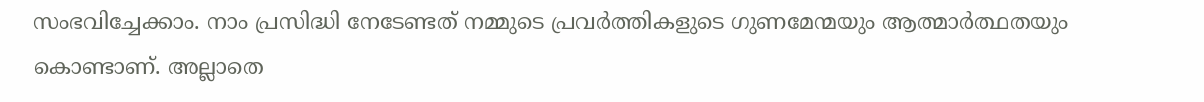സംഭവിച്ചേക്കാം. നാം പ്രസിദ്ധി നേടേണ്ടത് നമ്മുടെ പ്രവര്‍ത്തികളുടെ ഗുണമേന്മയും ആത്മാര്‍ത്ഥതയും കൊണ്ടാണ്. അല്ലാതെ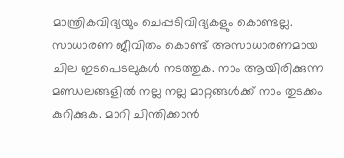മാന്ത്രികവിദ്യയും ചെപ്പടിവിദ്യകളും കൊണ്ടല്ല. സാധാരണ ജീവിതം കൊണ്ട് അസാധാരണമായ ചില ഇടപെടലുകള്‍ നടത്തുക. നാം ആയിരിക്കുന്ന മണ്ഡലങ്ങളില്‍ നല്ല നല്ല മാറ്റങ്ങള്‍ക്ക് നാം തുടക്കം കുറിക്കുക. മാറി ചിന്തിക്കാന്‍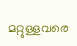മറ്റുള്ളവരെ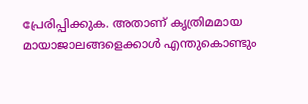പ്രേരിപ്പിക്കുക. അതാണ് കൃത്രിമമായ മായാജാലങ്ങളെക്കാള്‍ എന്തുകൊണ്ടും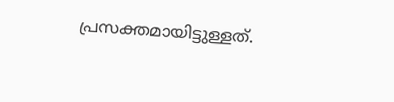പ്രസക്തമായിട്ടുള്ളത്.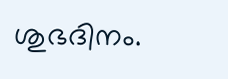ശുഭദിനം.